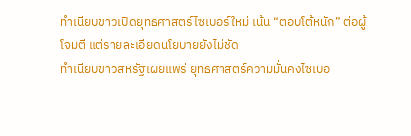ทำเนียบขาวเปิดยุทธศาสตร์ไซเบอร์ใหม่ เน้น “ตอบโต้หนัก” ต่อผู้โจมตี แต่รายละเอียดนโยบายยังไม่ชัด
ทำเนียบขาวสหรัฐเผยแพร่ ยุทธศาสตร์ความมั่นคงไซเบอ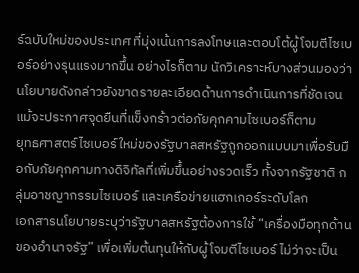ร์ฉบับใหม่ของประเทศ ที่มุ่งเน้นการลงโทษและตอบโต้ผู้โจมตีไซเบอร์อย่างรุนแรงมากขึ้น อย่างไรก็ตาม นักวิเคราะห์บางส่วนมองว่านโยบายดังกล่าวยังขาดรายละเอียดด้านการดำเนินการที่ชัดเจน แม้จะประกาศจุดยืนที่แข็งกร้าวต่อภัยคุกคามไซเบอร์ก็ตาม
ยุทธศาสตร์ไซเบอร์ใหม่ของรัฐบาลสหรัฐถูกออกแบบมาเพื่อรับมือกับภัยคุกคามทางดิจิทัลที่เพิ่มขึ้นอย่างรวดเร็ว ทั้งจากรัฐชาติ กลุ่มอาชญากรรมไซเบอร์ และเครือข่ายแฮกเกอร์ระดับโลก
เอกสารนโยบายระบุว่ารัฐบาลสหรัฐต้องการใช้ “เครื่องมือทุกด้านของอำนาจรัฐ” เพื่อเพิ่มต้นทุนให้กับผู้โจมตีไซเบอร์ ไม่ว่าจะเป็น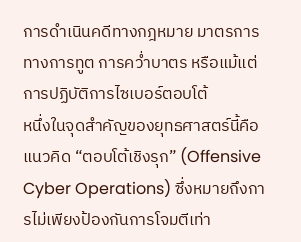การดำเนินคดีทางกฎหมาย มาตรการทางการทูต การคว่ำบาตร หรือแม้แต่การปฏิบัติการไซเบอร์ตอบโต้
หนึ่งในจุดสำคัญของยุทธศาสตร์นี้คือแนวคิด “ตอบโต้เชิงรุก” (Offensive Cyber Operations) ซึ่งหมายถึงการไม่เพียงป้องกันการโจมตีเท่า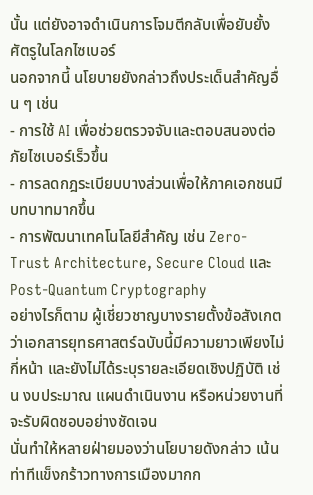นั้น แต่ยังอาจดำเนินการโจมตีกลับเพื่อยับยั้งศัตรูในโลกไซเบอร์
นอกจากนี้ นโยบายยังกล่าวถึงประเด็นสำคัญอื่น ๆ เช่น
- การใช้ AI เพื่อช่วยตรวจจับและตอบสนองต่อภัยไซเบอร์เร็วขึ้น
- การลดกฎระเบียบบางส่วนเพื่อให้ภาคเอกชนมีบทบาทมากขึ้น
- การพัฒนาเทคโนโลยีสำคัญ เช่น Zero-Trust Architecture, Secure Cloud และ Post-Quantum Cryptography
อย่างไรก็ตาม ผู้เชี่ยวชาญบางรายตั้งข้อสังเกตว่าเอกสารยุทธศาสตร์ฉบับนี้มีความยาวเพียงไม่กี่หน้า และยังไม่ได้ระบุรายละเอียดเชิงปฏิบัติ เช่น งบประมาณ แผนดำเนินงาน หรือหน่วยงานที่จะรับผิดชอบอย่างชัดเจน
นั่นทำให้หลายฝ่ายมองว่านโยบายดังกล่าว เน้นท่าทีแข็งกร้าวทางการเมืองมากก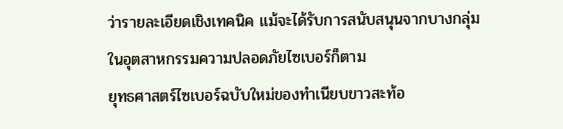ว่ารายละเอียดเชิงเทคนิค แม้จะได้รับการสนับสนุนจากบางกลุ่มในอุตสาหกรรมความปลอดภัยไซเบอร์ก็ตาม
ยุทธศาสตร์ไซเบอร์ฉบับใหม่ของทำเนียบขาวสะท้อ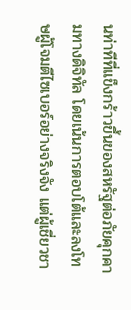นท่าทีที่แข็งกร้าวขึ้นของสหรัฐต่อภัยคุกคามทางดิจิทัล โดยเน้นการตอบโต้และลงโทษผู้โจมตีไซเบอร์อย่างจริงจัง แต่ผู้เชี่ยวชา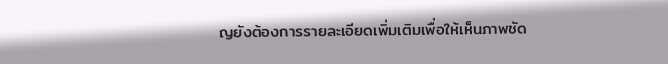ญยังต้องการรายละเอียดเพิ่มเติมเพื่อให้เห็นภาพชัด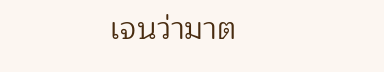เจนว่ามาต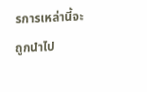รการเหล่านี้จะถูกนำไป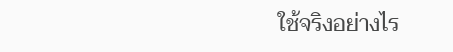ใช้จริงอย่างไร